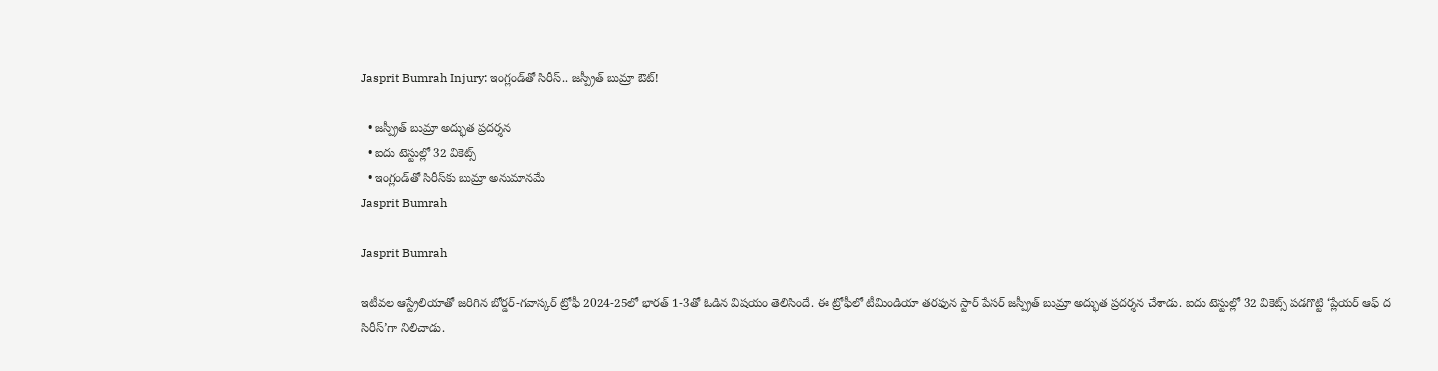Jasprit Bumrah Injury: ఇంగ్లండ్‌తో సిరీస్‌.. జస్ప్రీత్ బుమ్రా ఔట్!

  • జస్ప్రీత్ బుమ్రా అద్భుత ప్రదర్శన
  • ఐదు టెస్టుల్లో 32 వికెట్స్
  • ఇంగ్లండ్‌తో సిరీస్‌కు బుమ్రా అనుమానమే
Jasprit Bumrah

Jasprit Bumrah

ఇటీవల ఆస్ట్రేలియాతో జరిగిన బోర్డర్‌-గవాస్కర్ ట్రోఫీ 2024-25లో భారత్ 1-3తో ఓడిన విషయం తెలిసిందే. ఈ ట్రోఫీలో టీమిండియా తరఫున స్టార్ పేసర్ జస్ప్రీత్ బుమ్రా అద్భుత ప్రదర్శన చేశాడు. ఐదు టెస్టుల్లో 32 వికెట్స్ పడగొట్టి ‘ప్లేయర్‌ ఆఫ్‌ ద సిరీస్‌’గా నిలిచాడు.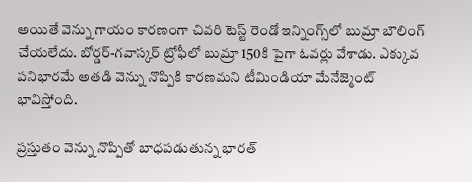అయితే వెన్ను గాయం కారణంగా చివరి టెస్ట్ రెండో ఇన్నింగ్స్‌లో బుమ్రా బౌలింగ్‌ చేయలేదు. బోర్డర్‌-గవాస్కర్ ట్రోఫీలో బుమ్రా 150కి పైగా ఓవర్లు వేశాడు. ఎక్కువ పనిభారమే అతడి వెన్ను నొప్పికి కారణమని టీమిండియా మేనేజ్మెంట్ భావిస్తోంది.

ప్రస్తుతం వెన్ను నొప్పితో బాధపడుతున్న భారత్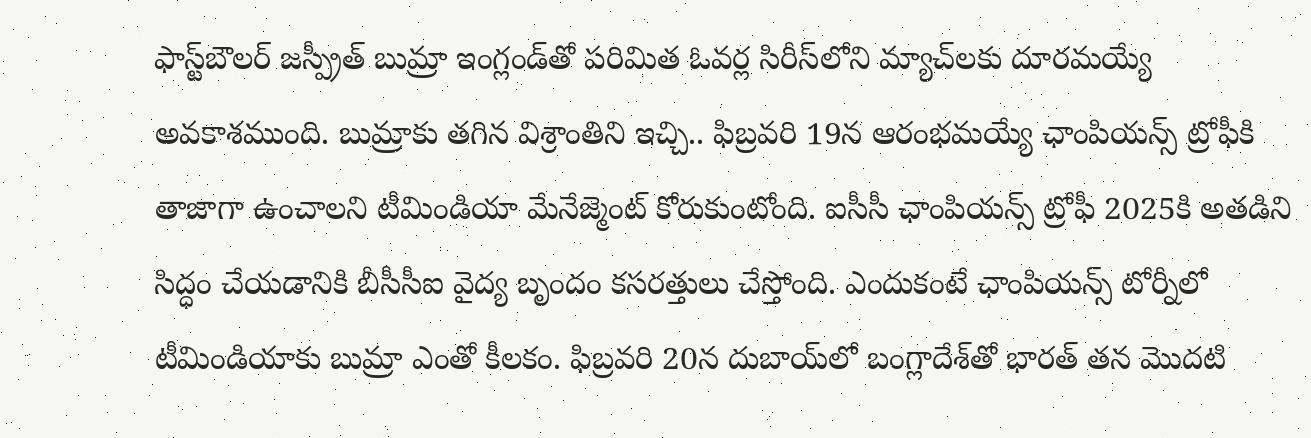ఫాస్ట్‌బౌలర్‌ జస్ప్రీత్ బుమ్రా ఇంగ్లండ్‌తో పరిమిత ఓవర్ల సిరీస్‌లోని మ్యాచ్‌లకు దూరమయ్యే అవకాశముంది. బుమ్రాకు తగిన విశ్రాంతిని ఇచ్చి.. ఫిబ్రవరి 19న ఆరంభమయ్యే ఛాంపియన్స్‌ ట్రోఫీకి తాజాగా ఉంచాలని టీమిండియా మేనేజ్మెంట్ కోరుకుంటోంది. ఐసీసీ ఛాంపియన్స్‌ ట్రోఫీ 2025కి అతడిని సిద్ధం చేయడానికి బీసీసీఐ వైద్య బృందం కసరత్తులు చేస్తోంది. ఎందుకంటే ఛాంపియన్స్‌ టోర్నీలో టీమిండియాకు బుమ్రా ఎంతో కీలకం. ఫిబ్రవరి 20న దుబాయ్‌లో బంగ్లాదేశ్‌తో భారత్ తన మొదటి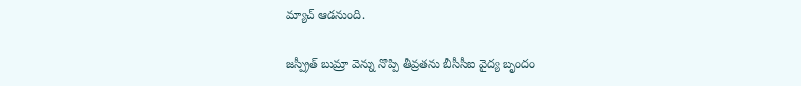మ్యాచ్ ఆడనుంది.

జస్ప్రీత్ బుమ్రా వెన్ను నొప్పి తీవ్రతను బీసీసీఐ వైద్య బృందం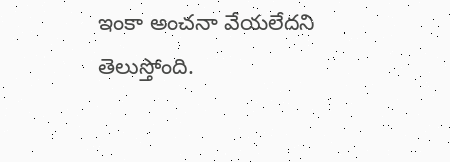ఇంకా అంచనా వేయలేదని తెలుస్తోంది.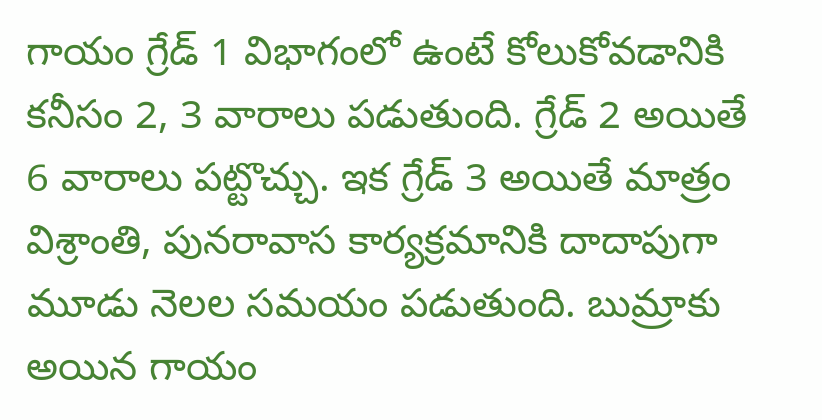గాయం గ్రేడ్‌ 1 విభాగంలో ఉంటే కోలుకోవడానికి కనీసం 2, 3 వారాలు పడుతుంది. గ్రేడ్‌ 2 అయితే 6 వారాలు పట్టొచ్చు. ఇక గ్రేడ్‌ 3 అయితే మాత్రం విశ్రాంతి, పునరావాస కార్యక్రమానికి దాదాపుగా మూడు నెలల సమయం పడుతుంది. బుమ్రాకు అయిన గాయం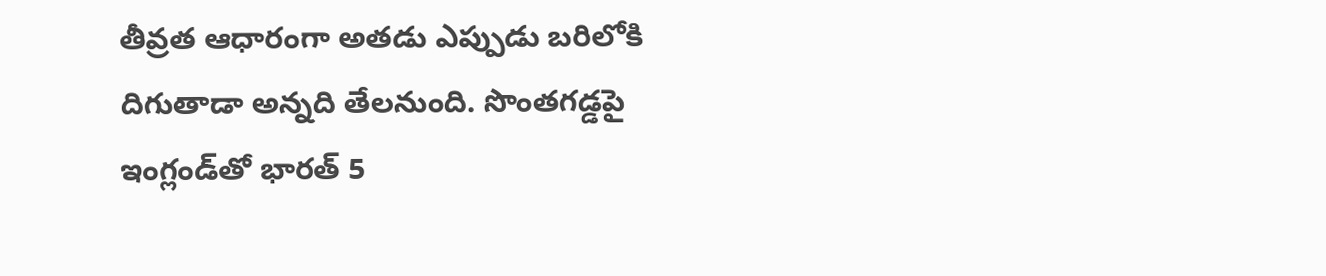తీవ్రత ఆధారంగా అతడు ఎప్పుడు బరిలోకి దిగుతాడా అన్నది తేలనుంది. సొంతగడ్డపై ఇంగ్లండ్‌తో భారత్ 5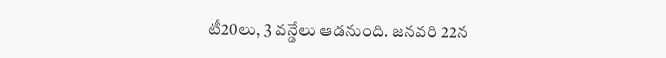టీ20లు, 3 వన్డేలు ఆడనుంది. జనవరి 22న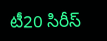టీ20 సిరీస్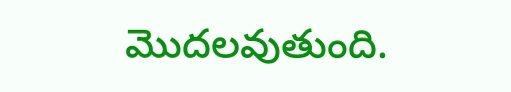మొదలవుతుంది.